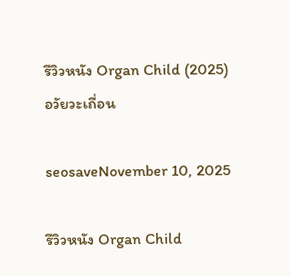รีวิวหนัง Organ Child (2025) อวัยวะเถื่อน

seosaveNovember 10, 2025

รีวิวหนัง Organ Child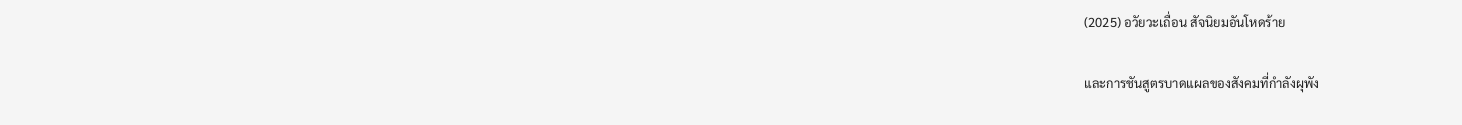(2025) อวัยวะเถื่อน สัจนิยมอันโหดร้าย

และการชันสูตรบาดแผลของสังคมที่กำลังผุพัง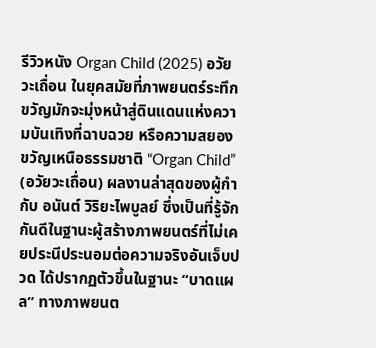รีวิวหนัง Organ Child (2025) อวัยวะเถื่อน ในยุคสมัยที่ภาพยนตร์ระทึกขวัญมักจะมุ่งหน้าสู่ดินแดนแห่งความบันเทิงที่ฉาบฉวย หรือความสยองขวัญเหนือธรรมชาติ “Organ Child” (อวัยวะเถื่อน) ผลงานล่าสุดของผู้กำกับ อนันต์ วิริยะไพบูลย์ ซึ่งเป็นที่รู้จักกันดีในฐานะผู้สร้างภาพยนตร์ที่ไม่เคยประนีประนอมต่อความจริงอันเจ็บปวด ได้ปรากฏตัวขึ้นในฐานะ “บาดแผล” ทางภาพยนต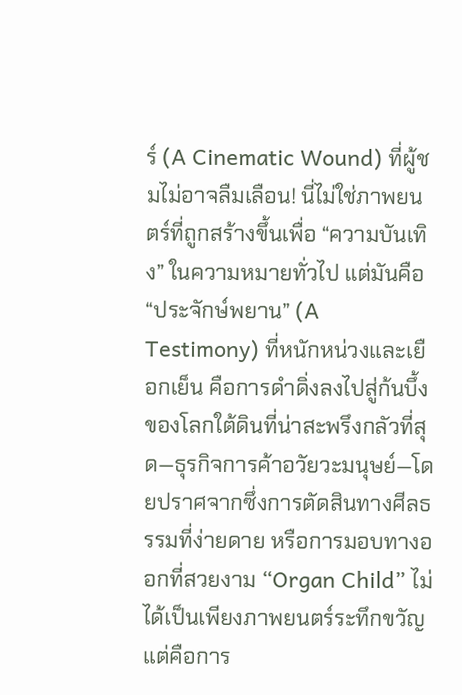ร์ (A Cinematic Wound) ที่ผู้ชมไม่อาจลืมเลือน! นี่ไม่ใช่ภาพยนตร์ที่ถูกสร้างขึ้นเพื่อ “ความบันเทิง” ในความหมายทั่วไป แต่มันคือ “ประจักษ์พยาน” (A Testimony) ที่หนักหน่วงและเยือกเย็น คือการดำดิ่งลงไปสู่ก้นบึ้งของโลกใต้ดินที่น่าสะพรึงกลัวที่สุด—ธุรกิจการค้าอวัยวะมนุษย์—โดยปราศจากซึ่งการตัดสินทางศีลธรรมที่ง่ายดาย หรือการมอบทางออกที่สวยงาม “Organ Child” ไม่ได้เป็นเพียงภาพยนตร์ระทึกขวัญ แต่คือการ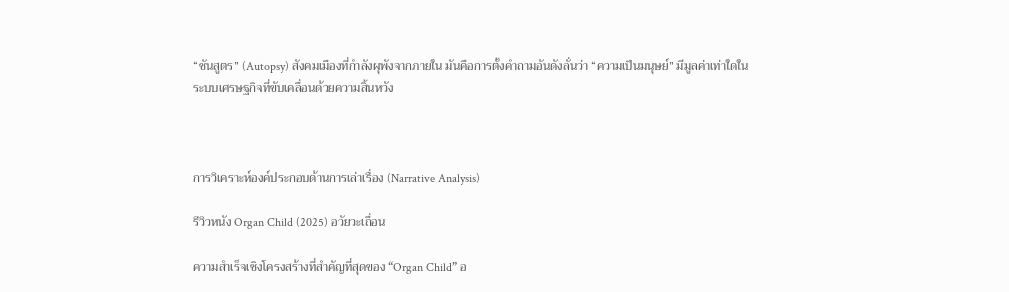“ชันสูตร” (Autopsy) สังคมเมืองที่กำลังผุพังจากภายใน มันคือการตั้งคำถามอันดังลั่นว่า “ความเป็นมนุษย์” มีมูลค่าเท่าใดในระบบเศรษฐกิจที่ขับเคลื่อนด้วยความสิ้นหวัง



การวิเคราะห์องค์ประกอบด้านการเล่าเรื่อง (Narrative Analysis)

รีวิวหนัง Organ Child (2025) อวัยวะเถื่อน

ความสำเร็จเชิงโครงสร้างที่สำคัญที่สุดของ “Organ Child” อ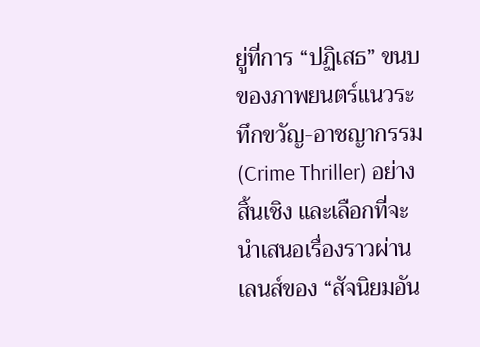ยู่ที่การ “ปฏิเสธ” ขนบของภาพยนตร์แนวระทึกขวัญ-อาชญากรรม (Crime Thriller) อย่างสิ้นเชิง และเลือกที่จะนำเสนอเรื่องราวผ่านเลนส์ของ “สัจนิยมอัน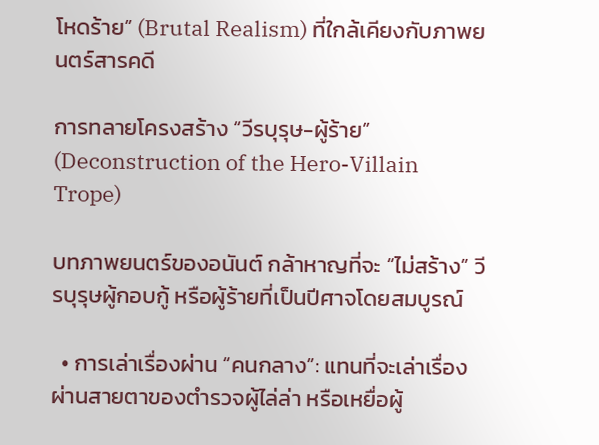โหดร้าย” (Brutal Realism) ที่ใกล้เคียงกับภาพยนตร์สารคดี

การทลายโครงสร้าง “วีรบุรุษ-ผู้ร้าย” (Deconstruction of the Hero-Villain Trope)

บทภาพยนตร์ของอนันต์ กล้าหาญที่จะ “ไม่สร้าง” วีรบุรุษผู้กอบกู้ หรือผู้ร้ายที่เป็นปีศาจโดยสมบูรณ์

  • การเล่าเรื่องผ่าน “คนกลาง”: แทนที่จะเล่าเรื่องผ่านสายตาของตำรวจผู้ไล่ล่า หรือเหยื่อผู้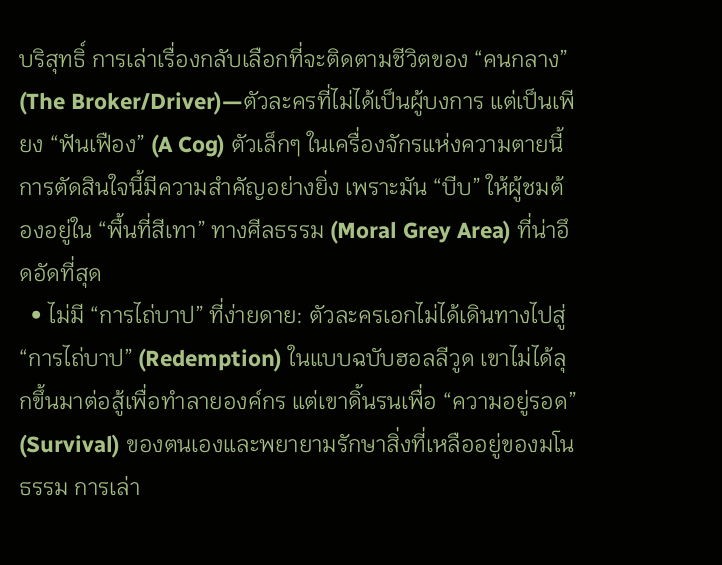บริสุทธิ์ การเล่าเรื่องกลับเลือกที่จะติดตามชีวิตของ “คนกลาง” (The Broker/Driver)—ตัวละครที่ไม่ได้เป็นผู้บงการ แต่เป็นเพียง “ฟันเฟือง” (A Cog) ตัวเล็กๆ ในเครื่องจักรแห่งความตายนี้ การตัดสินใจนี้มีความสำคัญอย่างยิ่ง เพราะมัน “บีบ” ให้ผู้ชมต้องอยู่ใน “พื้นที่สีเทา” ทางศีลธรรม (Moral Grey Area) ที่น่าอึดอัดที่สุด
  • ไม่มี “การไถ่บาป” ที่ง่ายดาย: ตัวละครเอกไม่ได้เดินทางไปสู่ “การไถ่บาป” (Redemption) ในแบบฉบับฮอลลีวูด เขาไม่ได้ลุกขึ้นมาต่อสู้เพื่อทำลายองค์กร แต่เขาดิ้นรนเพื่อ “ความอยู่รอด” (Survival) ของตนเองและพยายามรักษาสิ่งที่เหลืออยู่ของมโนธรรม การเล่า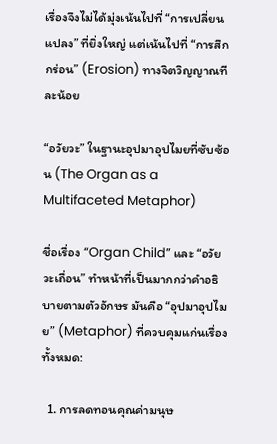เรื่องจึงไม่ได้มุ่งเน้นไปที่ “การเปลี่ยนแปลง” ที่ยิ่งใหญ่ แต่เน้นไปที่ “การสึกกร่อน” (Erosion) ทางจิตวิญญาณทีละน้อย

“อวัยวะ” ในฐานะอุปมาอุปไมยที่ซับซ้อน (The Organ as a Multifaceted Metaphor)

ชื่อเรื่อง “Organ Child” และ “อวัยวะเถื่อน” ทำหน้าที่เป็นมากกว่าคำอธิบายตามตัวอักษร มันคือ “อุปมาอุปไมย” (Metaphor) ที่ควบคุมแก่นเรื่องทั้งหมด:

  1. การลดทอนคุณค่ามนุษ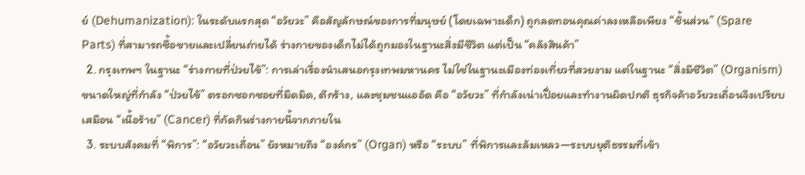ย์ (Dehumanization): ในระดับแรกสุด “อวัยวะ” คือสัญลักษณ์ของการที่มนุษย์ (โดยเฉพาะเด็ก) ถูกลดทอนคุณค่าลงเหลือเพียง “ชิ้นส่วน” (Spare Parts) ที่สามารถซื้อขายและเปลี่ยนถ่ายได้ ร่างกายของเด็กไม่ได้ถูกมองในฐานะสิ่งมีชีวิต แต่เป็น “คลังสินค้า”
  2. กรุงเทพฯ ในฐานะ “ร่างกายที่ป่วยไข้”: การเล่าเรื่องนำเสนอกรุงเทพมหานคร ไม่ใช่ในฐานะเมืองท่องเที่ยวที่สวยงาม แต่ในฐานะ “สิ่งมีชีวิต” (Organism) ขนาดใหญ่ที่กำลัง “ป่วยไข้” ตรอกซอกซอยที่มืดมิด, ตึกร้าง, และชุมชนแออัด คือ “อวัยวะ” ที่กำลังเน่าเปื่อยและทำงานผิดปกติ ธุรกิจค้าอวัยวะเถื่อนจึงเปรียบเสมือน “เนื้อร้าย” (Cancer) ที่กัดกินร่างกายนี้จากภายใน
  3. ระบบสังคมที่ “พิการ”: “อวัยวะเถื่อน” ยังหมายถึง “องค์กร” (Organ) หรือ “ระบบ” ที่พิการและล้มเหลว—ระบบยุติธรรมที่เข้า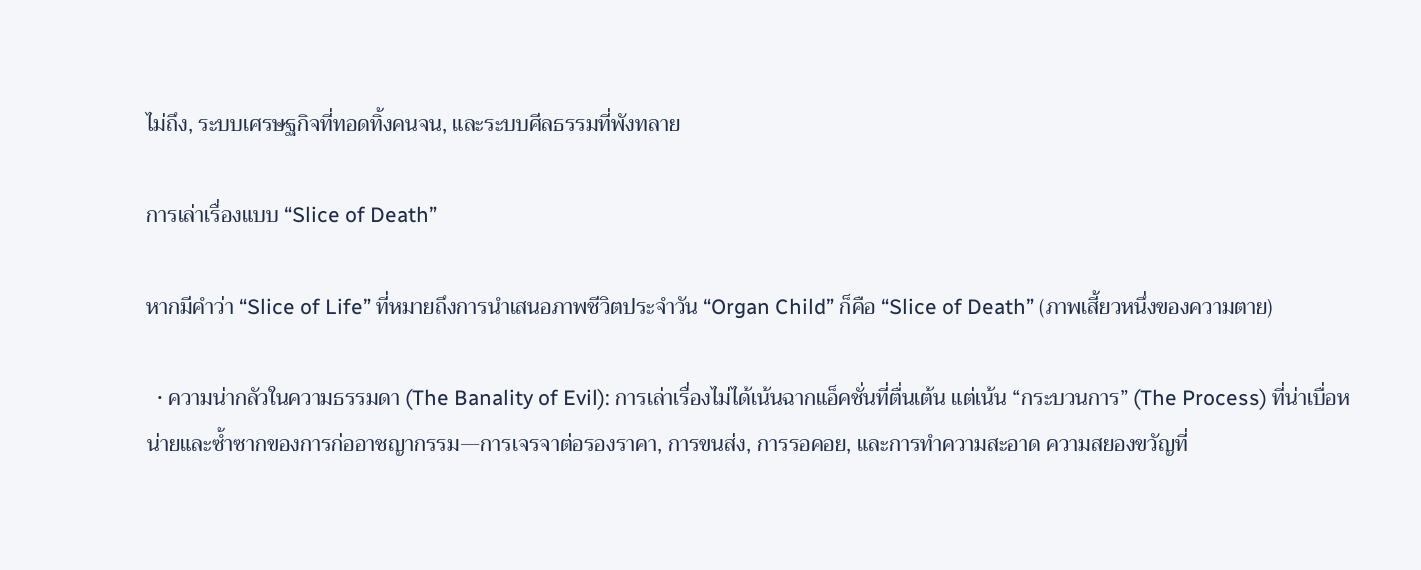ไม่ถึง, ระบบเศรษฐกิจที่ทอดทิ้งคนจน, และระบบศีลธรรมที่พังทลาย

การเล่าเรื่องแบบ “Slice of Death”

หากมีคำว่า “Slice of Life” ที่หมายถึงการนำเสนอภาพชีวิตประจำวัน “Organ Child” ก็คือ “Slice of Death” (ภาพเสี้ยวหนึ่งของความตาย)

  • ความน่ากลัวในความธรรมดา (The Banality of Evil): การเล่าเรื่องไม่ได้เน้นฉากแอ็คชั่นที่ตื่นเต้น แต่เน้น “กระบวนการ” (The Process) ที่น่าเบื่อหน่ายและซ้ำซากของการก่ออาชญากรรม—การเจรจาต่อรองราคา, การขนส่ง, การรอคอย, และการทำความสะอาด ความสยองขวัญที่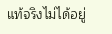แท้จริงไม่ได้อยู่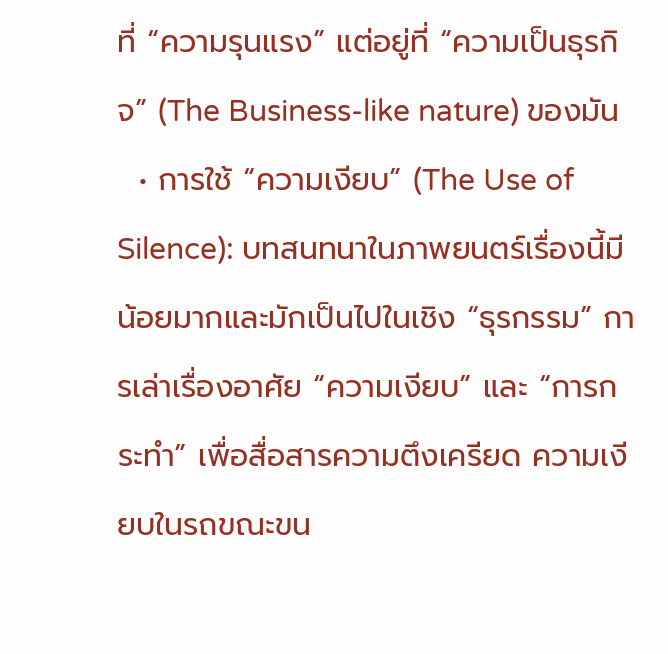ที่ “ความรุนแรง” แต่อยู่ที่ “ความเป็นธุรกิจ” (The Business-like nature) ของมัน
  • การใช้ “ความเงียบ” (The Use of Silence): บทสนทนาในภาพยนตร์เรื่องนี้มีน้อยมากและมักเป็นไปในเชิง “ธุรกรรม” การเล่าเรื่องอาศัย “ความเงียบ” และ “การกระทำ” เพื่อสื่อสารความตึงเครียด ความเงียบในรถขณะขน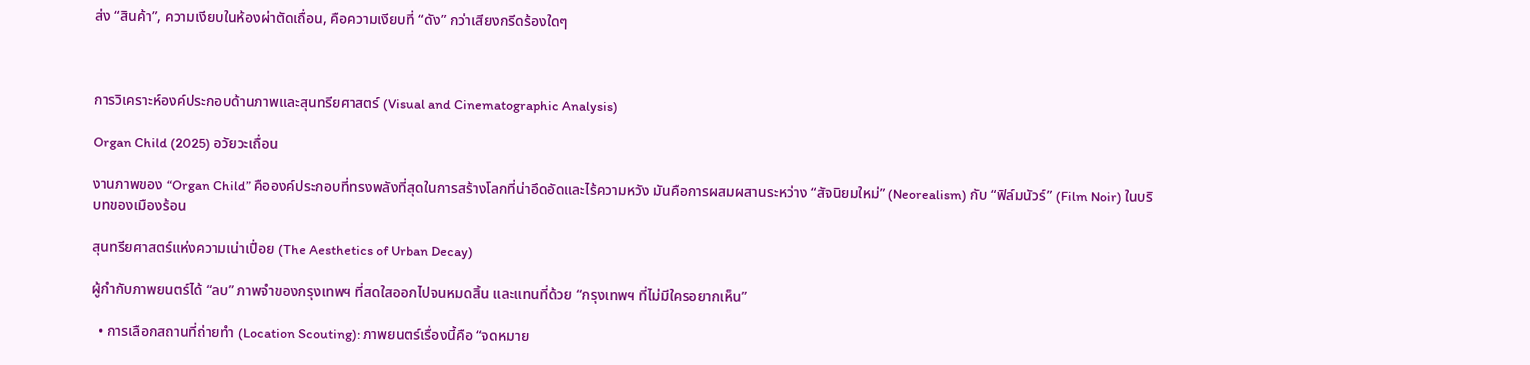ส่ง “สินค้า”, ความเงียบในห้องผ่าตัดเถื่อน, คือความเงียบที่ “ดัง” กว่าเสียงกรีดร้องใดๆ



การวิเคราะห์องค์ประกอบด้านภาพและสุนทรียศาสตร์ (Visual and Cinematographic Analysis)

Organ Child (2025) อวัยวะเถื่อน

งานภาพของ “Organ Child” คือองค์ประกอบที่ทรงพลังที่สุดในการสร้างโลกที่น่าอึดอัดและไร้ความหวัง มันคือการผสมผสานระหว่าง “สัจนิยมใหม่” (Neorealism) กับ “ฟิล์มนัวร์” (Film Noir) ในบริบทของเมืองร้อน

สุนทรียศาสตร์แห่งความเน่าเปื่อย (The Aesthetics of Urban Decay)

ผู้กำกับภาพยนตร์ได้ “ลบ” ภาพจำของกรุงเทพฯ ที่สดใสออกไปจนหมดสิ้น และแทนที่ด้วย “กรุงเทพฯ ที่ไม่มีใครอยากเห็น”

  • การเลือกสถานที่ถ่ายทำ (Location Scouting): ภาพยนตร์เรื่องนี้คือ “จดหมาย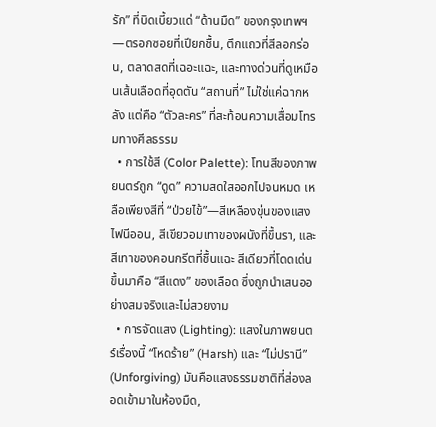รัก” ที่บิดเบี้ยวแด่ “ด้านมืด” ของกรุงเทพฯ—ตรอกซอยที่เปียกชื้น, ตึกแถวที่สีลอกร่อน, ตลาดสดที่เฉอะแฉะ, และทางด่วนที่ดูเหมือนเส้นเลือดที่อุดตัน “สถานที่” ไม่ใช่แค่ฉากหลัง แต่คือ “ตัวละคร” ที่สะท้อนความเสื่อมโทรมทางศีลธรรม
  • การใช้สี (Color Palette): โทนสีของภาพยนตร์ถูก “ดูด” ความสดใสออกไปจนหมด เหลือเพียงสีที่ “ป่วยไข้”—สีเหลืองขุ่นของแสงไฟนีออน, สีเขียวอมเทาของผนังที่ขึ้นรา, และสีเทาของคอนกรีตที่ชื้นแฉะ สีเดียวที่โดดเด่นขึ้นมาคือ “สีแดง” ของเลือด ซึ่งถูกนำเสนออย่างสมจริงและไม่สวยงาม
  • การจัดแสง (Lighting): แสงในภาพยนตร์เรื่องนี้ “โหดร้าย” (Harsh) และ “ไม่ปรานี” (Unforgiving) มันคือแสงธรรมชาติที่ส่องลอดเข้ามาในห้องมืด,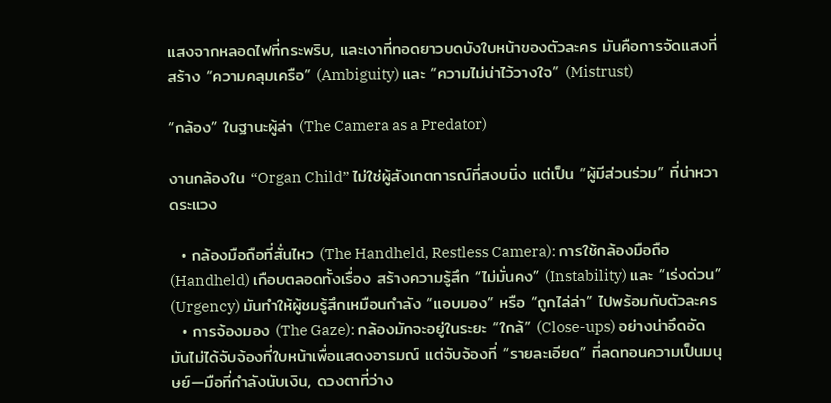แสงจากหลอดไฟที่กระพริบ, และเงาที่ทอดยาวบดบังใบหน้าของตัวละคร มันคือการจัดแสงที่สร้าง “ความคลุมเครือ” (Ambiguity) และ “ความไม่น่าไว้วางใจ” (Mistrust)

“กล้อง” ในฐานะผู้ล่า (The Camera as a Predator)

งานกล้องใน “Organ Child” ไม่ใช่ผู้สังเกตการณ์ที่สงบนิ่ง แต่เป็น “ผู้มีส่วนร่วม” ที่น่าหวาดระแวง

  • กล้องมือถือที่สั่นไหว (The Handheld, Restless Camera): การใช้กล้องมือถือ (Handheld) เกือบตลอดทั้งเรื่อง สร้างความรู้สึก “ไม่มั่นคง” (Instability) และ “เร่งด่วน” (Urgency) มันทำให้ผู้ชมรู้สึกเหมือนกำลัง “แอบมอง” หรือ “ถูกไล่ล่า” ไปพร้อมกับตัวละคร
  • การจ้องมอง (The Gaze): กล้องมักจะอยู่ในระยะ “ใกล้” (Close-ups) อย่างน่าอึดอัด มันไม่ได้จับจ้องที่ใบหน้าเพื่อแสดงอารมณ์ แต่จับจ้องที่ “รายละเอียด” ที่ลดทอนความเป็นมนุษย์—มือที่กำลังนับเงิน, ดวงตาที่ว่าง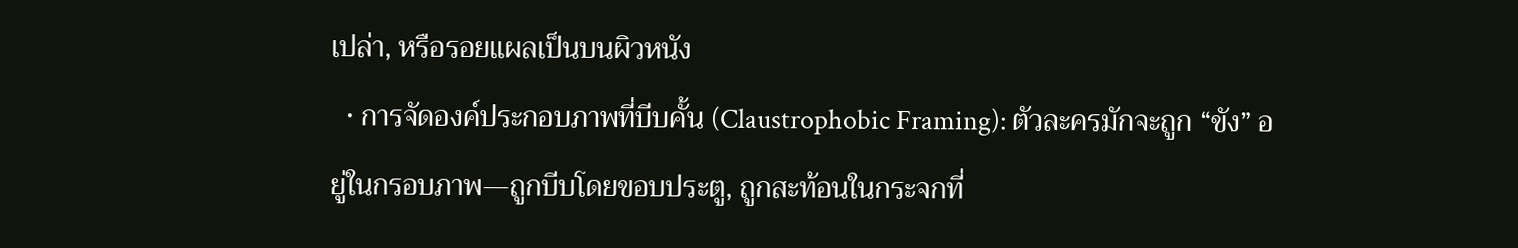เปล่า, หรือรอยแผลเป็นบนผิวหนัง
  • การจัดองค์ประกอบภาพที่บีบคั้น (Claustrophobic Framing): ตัวละครมักจะถูก “ขัง” อยู่ในกรอบภาพ—ถูกบีบโดยขอบประตู, ถูกสะท้อนในกระจกที่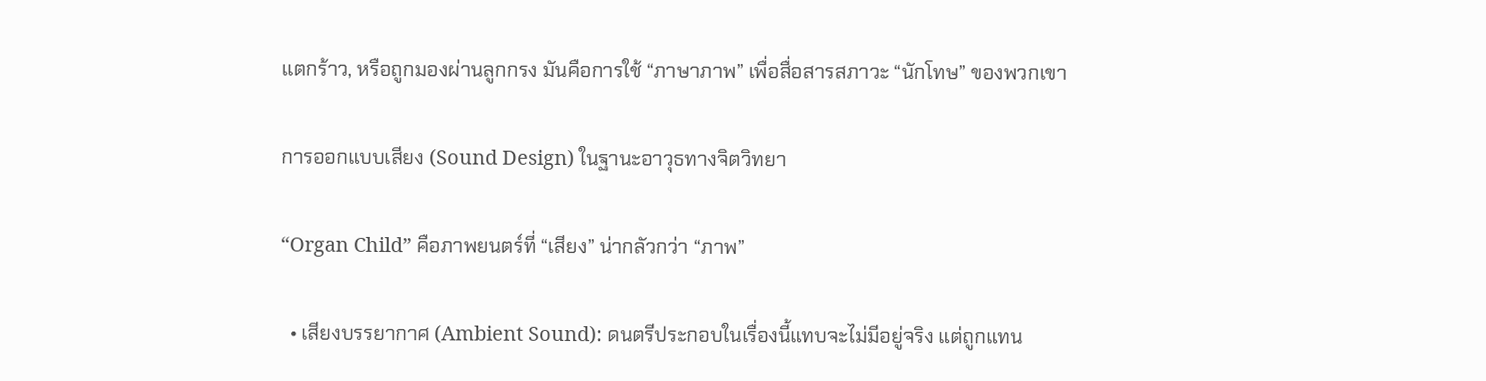แตกร้าว, หรือถูกมองผ่านลูกกรง มันคือการใช้ “ภาษาภาพ” เพื่อสื่อสารสภาวะ “นักโทษ” ของพวกเขา

การออกแบบเสียง (Sound Design) ในฐานะอาวุธทางจิตวิทยา

“Organ Child” คือภาพยนตร์ที่ “เสียง” น่ากลัวกว่า “ภาพ”

  • เสียงบรรยากาศ (Ambient Sound): ดนตรีประกอบในเรื่องนี้แทบจะไม่มีอยู่จริง แต่ถูกแทน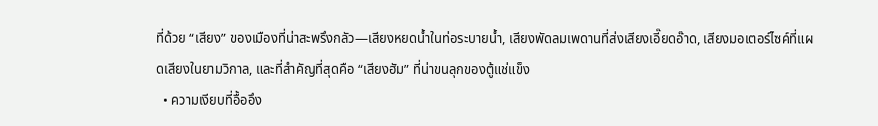ที่ด้วย “เสียง” ของเมืองที่น่าสะพรึงกลัว—เสียงหยดน้ำในท่อระบายน้ำ, เสียงพัดลมเพดานที่ส่งเสียงเอี๊ยดอ๊าด, เสียงมอเตอร์ไซค์ที่แผดเสียงในยามวิกาล, และที่สำคัญที่สุดคือ “เสียงฮัม” ที่น่าขนลุกของตู้แช่แข็ง
  • ความเงียบที่อื้ออึง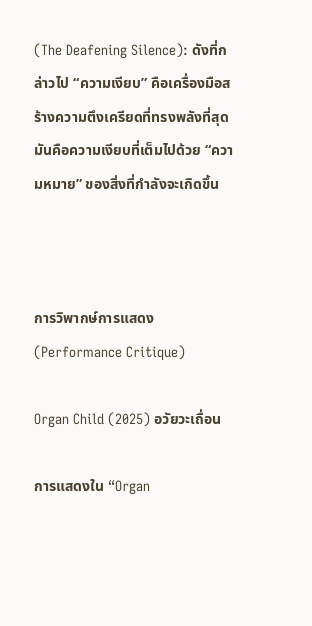(The Deafening Silence): ดังที่กล่าวไป “ความเงียบ” คือเครื่องมือสร้างความตึงเครียดที่ทรงพลังที่สุด มันคือความเงียบที่เต็มไปด้วย “ความหมาย” ของสิ่งที่กำลังจะเกิดขึ้น



การวิพากษ์การแสดง (Performance Critique)

Organ Child (2025) อวัยวะเถื่อน

การแสดงใน “Organ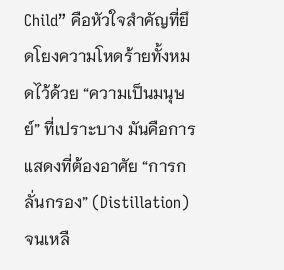Child” คือหัวใจสำคัญที่ยึดโยงความโหดร้ายทั้งหมดไว้ด้วย “ความเป็นมนุษย์” ที่เปราะบาง มันคือการแสดงที่ต้องอาศัย “การกลั่นกรอง” (Distillation) จนเหลื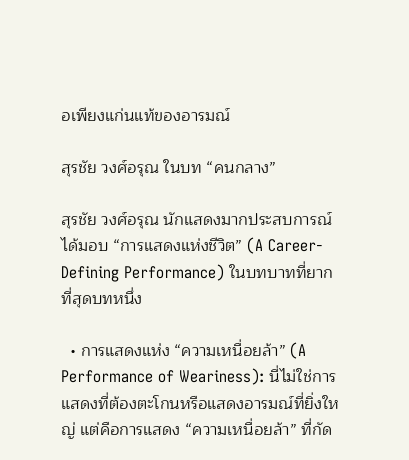อเพียงแก่นแท้ของอารมณ์

สุรชัย วงศ์อรุณ ในบท “คนกลาง”

สุรชัย วงศ์อรุณ นักแสดงมากประสบการณ์ ได้มอบ “การแสดงแห่งชีวิต” (A Career-Defining Performance) ในบทบาทที่ยากที่สุดบทหนึ่ง

  • การแสดงแห่ง “ความเหนื่อยล้า” (A Performance of Weariness): นี่ไม่ใช่การแสดงที่ต้องตะโกนหรือแสดงอารมณ์ที่ยิ่งใหญ่ แต่คือการแสดง “ความเหนื่อยล้า” ที่กัด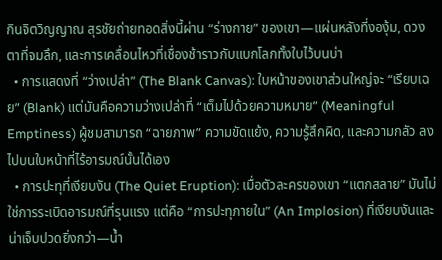กินจิตวิญญาณ สุรชัยถ่ายทอดสิ่งนี้ผ่าน “ร่างกาย” ของเขา—แผ่นหลังที่งองุ้ม, ดวงตาที่จมลึก, และการเคลื่อนไหวที่เชื่องช้าราวกับแบกโลกทั้งใบไว้บนบ่า
  • การแสดงที่ “ว่างเปล่า” (The Blank Canvas): ใบหน้าของเขาส่วนใหญ่จะ “เรียบเฉย” (Blank) แต่มันคือความว่างเปล่าที่ “เต็มไปด้วยความหมาย” (Meaningful Emptiness) ผู้ชมสามารถ “ฉายภาพ” ความขัดแย้ง, ความรู้สึกผิด, และความกลัว ลงไปบนใบหน้าที่ไร้อารมณ์นั้นได้เอง
  • การปะทุที่เงียบงัน (The Quiet Eruption): เมื่อตัวละครของเขา “แตกสลาย” มันไม่ใช่การระเบิดอารมณ์ที่รุนแรง แต่คือ “การปะทุภายใน” (An Implosion) ที่เงียบงันและน่าเจ็บปวดยิ่งกว่า—น้ำ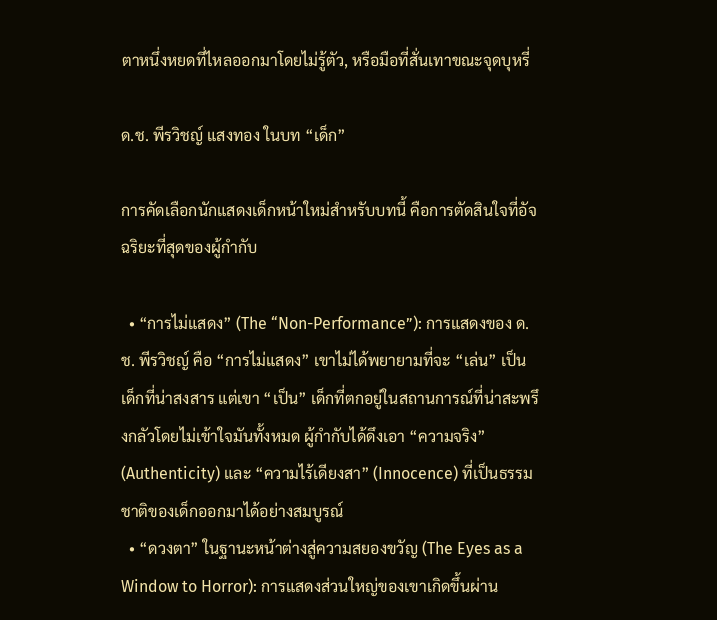ตาหนึ่งหยดที่ไหลออกมาโดยไม่รู้ตัว, หรือมือที่สั่นเทาขณะจุดบุหรี่

ด.ช. พีรวิชญ์ แสงทอง ในบท “เด็ก”

การคัดเลือกนักแสดงเด็กหน้าใหม่สำหรับบทนี้ คือการตัดสินใจที่อัจฉริยะที่สุดของผู้กำกับ

  • “การไม่แสดง” (The “Non-Performance”): การแสดงของ ด.ช. พีรวิชญ์ คือ “การไม่แสดง” เขาไม่ได้พยายามที่จะ “เล่น” เป็นเด็กที่น่าสงสาร แต่เขา “เป็น” เด็กที่ตกอยู่ในสถานการณ์ที่น่าสะพรึงกลัวโดยไม่เข้าใจมันทั้งหมด ผู้กำกับได้ดึงเอา “ความจริง” (Authenticity) และ “ความไร้เดียงสา” (Innocence) ที่เป็นธรรมชาติของเด็กออกมาได้อย่างสมบูรณ์
  • “ดวงตา” ในฐานะหน้าต่างสู่ความสยองขวัญ (The Eyes as a Window to Horror): การแสดงส่วนใหญ่ของเขาเกิดขึ้นผ่าน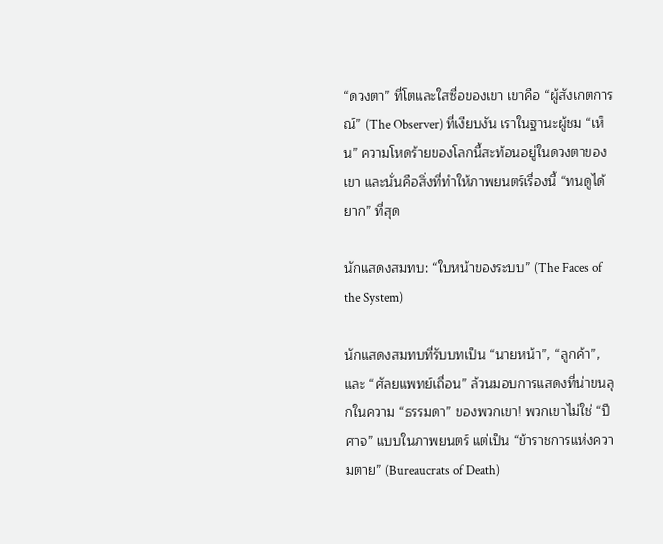“ดวงตา” ที่โตและใสซื่อของเขา เขาคือ “ผู้สังเกตการณ์” (The Observer) ที่เงียบงัน เราในฐานะผู้ชม “เห็น” ความโหดร้ายของโลกนี้สะท้อนอยู่ในดวงตาของเขา และนั่นคือสิ่งที่ทำให้ภาพยนตร์เรื่องนี้ “ทนดูได้ยาก” ที่สุด

นักแสดงสมทบ: “ใบหน้าของระบบ” (The Faces of the System)

นักแสดงสมทบที่รับบทเป็น “นายหน้า”, “ลูกค้า”, และ “ศัลยแพทย์เถื่อน” ล้วนมอบการแสดงที่น่าขนลุกในความ “ธรรมดา” ของพวกเขา! พวกเขาไม่ใช่ “ปีศาจ” แบบในภาพยนตร์ แต่เป็น “ข้าราชการแห่งความตาย” (Bureaucrats of Death)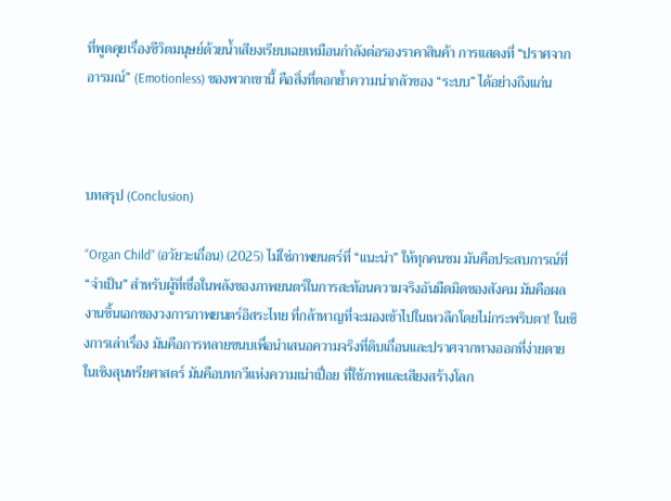ที่พูดคุยเรื่องชีวิตมนุษย์ด้วยน้ำเสียงเรียบเฉยเหมือนกำลังต่อรองราคาสินค้า การแสดงที่ “ปราศจากอารมณ์” (Emotionless) ของพวกเขานี้ คือสิ่งที่ตอกย้ำความน่ากลัวของ “ระบบ” ได้อย่างถึงแก่น



บทสรุป (Conclusion)

“Organ Child” (อวัยวะเถื่อน) (2025) ไม่ใช่ภาพยนตร์ที่ “แนะนำ” ให้ทุกคนชม มันคือประสบการณ์ที่ “จำเป็น” สำหรับผู้ที่เชื่อในพลังของภาพยนตร์ในการสะท้อนความจริงอันมืดมิดของสังคม มันคือผลงานชิ้นเอกของวงการภาพยนตร์อิสระไทย ที่กล้าหาญที่จะมองเข้าไปในเหวลึกโดยไม่กระพริบตา! ในเชิงการเล่าเรื่อง มันคือการทลายขนบเพื่อนำเสนอความจริงที่ดิบเถื่อนและปราศจากทางออกที่ง่ายดาย ในเชิงสุนทรียศาสตร์ มันคือบทกวีแห่งความเน่าเปื่อย ที่ใช้ภาพและเสียงสร้างโลก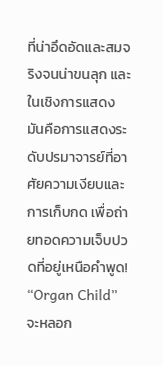ที่น่าอึดอัดและสมจริงจนน่าขนลุก และในเชิงการแสดง มันคือการแสดงระดับปรมาจารย์ที่อาศัยความเงียบและการเก็บกด เพื่อถ่ายทอดความเจ็บปวดที่อยู่เหนือคำพูด! “Organ Child” จะหลอก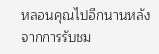หลอนคุณไปอีกนานหลังจากการรับชม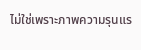ไม่ใช่เพราะภาพความรุนแร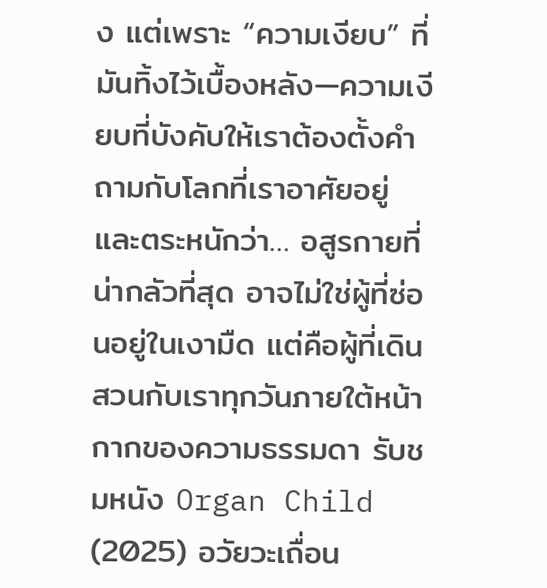ง แต่เพราะ “ความเงียบ” ที่มันทิ้งไว้เบื้องหลัง—ความเงียบที่บังคับให้เราต้องตั้งคำถามกับโลกที่เราอาศัยอยู่ และตระหนักว่า… อสูรกายที่น่ากลัวที่สุด อาจไม่ใช่ผู้ที่ซ่อนอยู่ในเงามืด แต่คือผู้ที่เดินสวนกับเราทุกวันภายใต้หน้ากากของความธรรมดา รับชมหนัง Organ Child (2025) อวัยวะเถื่อน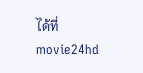ได้ที่ movie24hd